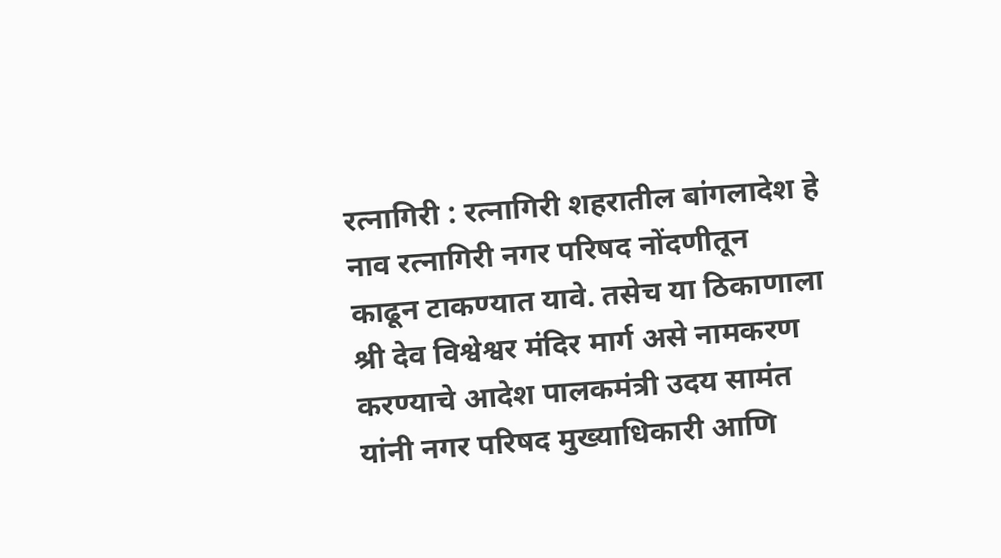रत्नागिरी : रत्नागिरी शहरातील बांगलादेश हे नाव रत्नागिरी नगर परिषद नोंदणीतून काढून टाकण्यात यावे. तसेच या ठिकाणाला श्री देव विश्वेश्वर मंदिर मार्ग असे नामकरण करण्याचे आदेश पालकमंत्री उदय सामंत यांनी नगर परिषद मुख्याधिकारी आणि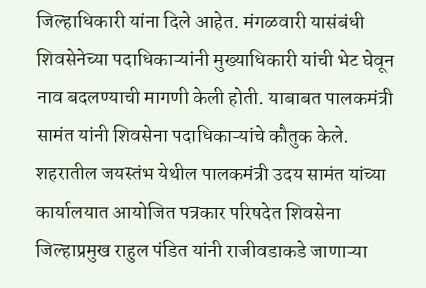जिल्हाधिकारी यांना दिले आहेत. मंगळवारी यासंबंधी शिवसेनेच्या पदाधिकाऱ्यांनी मुख्याधिकारी यांची भेट घेवून नाव बदलण्याची मागणी केली होती. याबाबत पालकमंत्री सामंत यांनी शिवसेना पदाधिकाऱ्यांचे कौतुक केले.
शहरातील जयस्तंभ येथील पालकमंत्री उदय सामंत यांच्या कार्यालयात आयोजित पत्रकार परिषदेत शिवसेना जिल्हाप्रमुख राहुल पंडित यांनी राजीवडाकडे जाणाऱ्या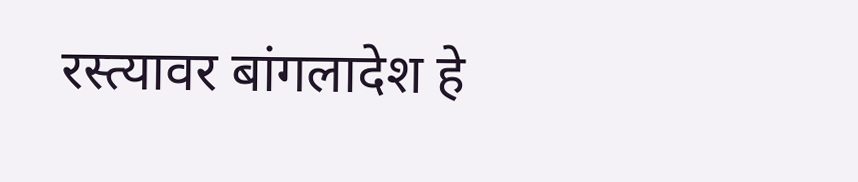रस्त्यावर बांगलादेश हे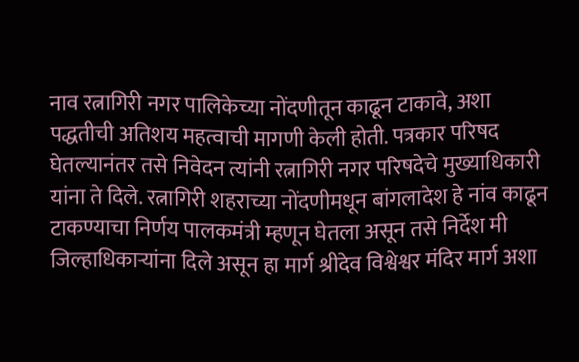नाव रत्नागिरी नगर पालिकेच्या नोंदणीतून काढून टाकावे, अशा पद्धतीची अतिशय महत्वाची मागणी केली होती. पत्रकार परिषद घेतल्यानंतर तसे निवेदन त्यांनी रत्नागिरी नगर परिषदेचे मुख्याधिकारी यांना ते दिले. रत्नागिरी शहराच्या नोंदणीमधून बांगलादेश हे नांव काढून टाकण्याचा निर्णय पालकमंत्री म्हणून घेतला असून तसे निर्देश मी जिल्हाधिकाऱ्यांना दिले असून हा मार्ग श्रीदेव विश्वेश्वर मंदिर मार्ग अशा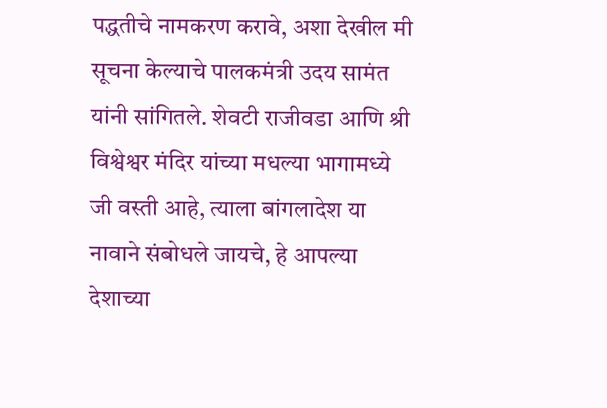पद्धतीचे नामकरण करावे, अशा देखील मी सूचना केल्याचे पालकमंत्री उदय सामंत यांनी सांगितले. शेवटी राजीवडा आणि श्री विश्वेश्वर मंदिर यांच्या मधल्या भागामध्ये जी वस्ती आहे, त्याला बांगलादेश या नावाने संबोधले जायचे, हे आपल्या देशाच्या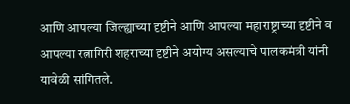आणि आपल्या जिल्ह्याच्या दृष्टीने आणि आपल्या महाराष्ट्राच्या दृष्टीने व आपल्या रत्नागिरी शहराच्या दृष्टीने अयोग्य असल्याचे पालकमंत्री यांनी यावेळी सांगितले.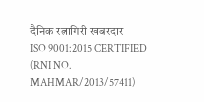दैनिक रत्नागिरी खबरदार
ISO 9001:2015 CERTIFIED
(RNI NO. MAHMAR/2013/57411)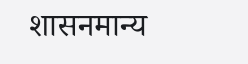शासनमान्य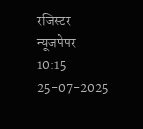रजिस्टर न्यूजपेपर
10:15 25-07-2025